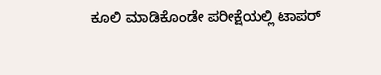ಕೂಲಿ ಮಾಡಿಕೊಂಡೇ ಪರೀಕ್ಷೆಯಲ್ಲಿ ಟಾಪರ್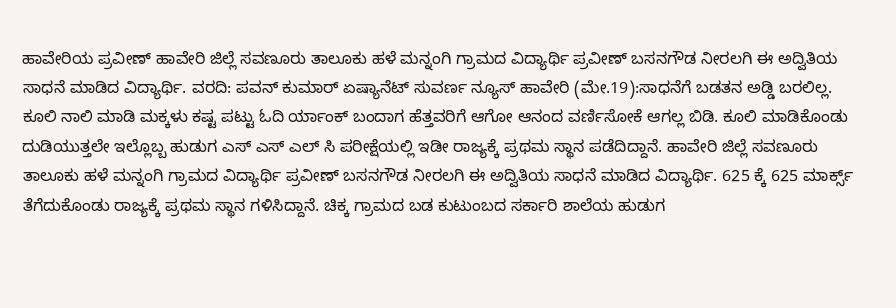ಹಾವೇರಿಯ ಪ್ರವೀಣ್ ಹಾವೇರಿ ಜಿಲ್ಲೆ ಸವಣೂರು ತಾಲೂಕು ಹಳೆ ಮನ್ನಂಗಿ ಗ್ರಾಮದ ವಿದ್ಯಾರ್ಥಿ ಪ್ರವೀಣ್ ಬಸನಗೌಡ ನೀರಲಗಿ ಈ ಅದ್ವಿತಿಯ ಸಾಧನೆ ಮಾಡಿದ ವಿದ್ಯಾರ್ಥಿ. ವರದಿ: ಪವನ್ ಕುಮಾರ್ ಏಷ್ಯಾನೆಟ್ ಸುವರ್ಣ ನ್ಯೂಸ್ ಹಾವೇರಿ (ಮೇ.19):ಸಾಧನೆಗೆ ಬಡತನ ಅಡ್ಡಿ ಬರಲಿಲ್ಲ. ಕೂಲಿ ನಾಲಿ ಮಾಡಿ ಮಕ್ಕಳು ಕಷ್ಟ ಪಟ್ಟು ಓದಿ ರ್ಯಾಂಕ್ ಬಂದಾಗ ಹೆತ್ತವರಿಗೆ ಆಗೋ ಆನಂದ ವರ್ಣಿಸೋಕೆ ಆಗಲ್ಲ ಬಿಡಿ. ಕೂಲಿ ಮಾಡಿಕೊಂಡು ದುಡಿಯುತ್ತಲೇ ಇಲ್ಲೊಬ್ಬ ಹುಡುಗ ಎಸ್ ಎಸ್ ಎಲ್ ಸಿ ಪರೀಕ್ಷೆಯಲ್ಲಿ ಇಡೀ ರಾಜ್ಯಕ್ಕೆ ಪ್ರಥಮ ಸ್ಥಾನ ಪಡೆದಿದ್ದಾನೆ. ಹಾವೇರಿ ಜಿಲ್ಲೆ ಸವಣೂರು ತಾಲೂಕು ಹಳೆ ಮನ್ನಂಗಿ ಗ್ರಾಮದ ವಿದ್ಯಾರ್ಥಿ ಪ್ರವೀಣ್ ಬಸನಗೌಡ ನೀರಲಗಿ ಈ ಅದ್ವಿತಿಯ ಸಾಧನೆ ಮಾಡಿದ ವಿದ್ಯಾರ್ಥಿ. 625 ಕ್ಕೆ 625 ಮಾರ್ಕ್ಸ್ ತೆಗೆದುಕೊಂಡು ರಾಜ್ಯಕ್ಕೆ ಪ್ರಥಮ ಸ್ಥಾನ ಗಳಿಸಿದ್ದಾನೆ. ಚಿಕ್ಕ ಗ್ರಾಮದ ಬಡ ಕುಟುಂಬದ ಸರ್ಕಾರಿ ಶಾಲೆಯ ಹುಡುಗ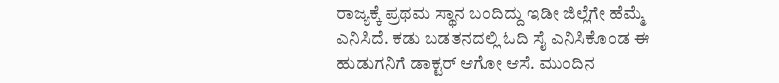ರಾಜ್ಯಕ್ಕೆ ಪ್ರಥಮ ಸ್ಥಾನ ಬಂದಿದ್ದು ಇಡೀ ಜಿಲ್ಲೆಗೇ ಹೆಮ್ಮೆ ಎನಿಸಿದೆ. ಕಡು ಬಡತನದಲ್ಲಿ ಓದಿ ಸೈ ಎನಿಸಿಕೊಂಡ ಈ ಹುಡುಗನಿಗೆ ಡಾಕ್ಟರ್ ಆಗೋ ಆಸೆ. ಮುಂದಿನ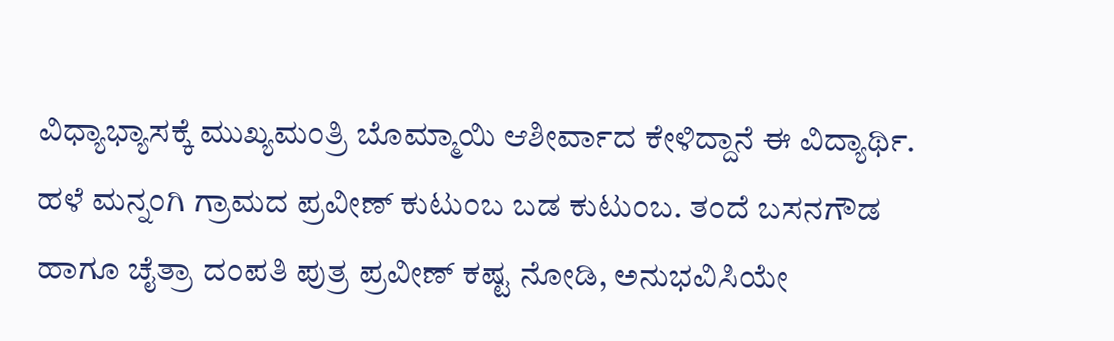ವಿಧ್ಯಾಭ್ಯಾಸಕ್ಕೆ ಮುಖ್ಯಮಂತ್ರಿ ಬೊಮ್ಮಾಯಿ ಆಶೀರ್ವಾದ ಕೇಳಿದ್ದಾನೆ ಈ ವಿದ್ಯಾರ್ಥಿ. ಹಳೆ ಮನ್ನಂಗಿ ಗ್ರಾಮದ ಪ್ರವೀಣ್ ಕುಟುಂಬ ಬಡ ಕುಟುಂಬ. ತಂದೆ ಬಸನಗೌಡ ಹಾಗೂ ಚೈತ್ರಾ ದಂಪತಿ ಪುತ್ರ ಪ್ರವೀಣ್ ಕಷ್ಟ ನೋಡಿ, ಅನುಭವಿಸಿಯೇ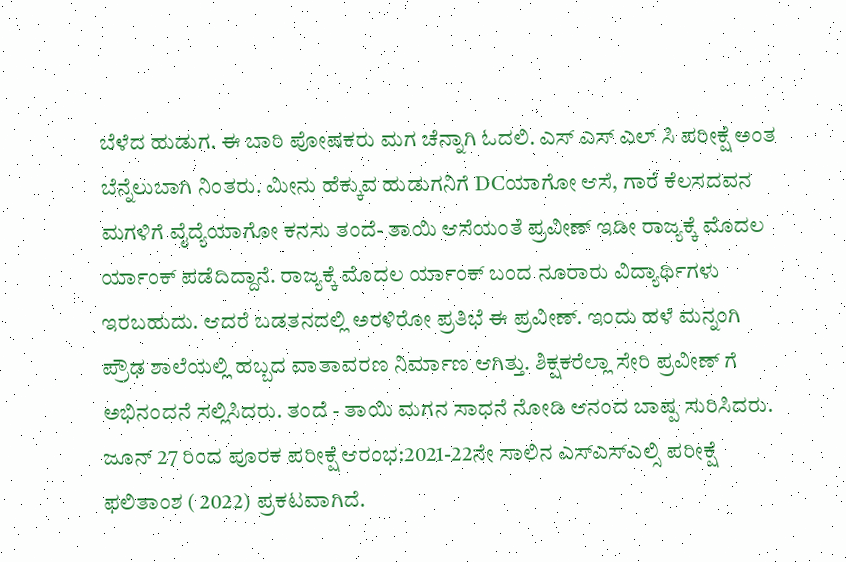ಬೆಳೆದ ಹುಡುಗ. ಈ ಬಾರಿ ಪೋಷಕರು ಮಗ ಚೆನ್ನಾಗಿ ಓದಲಿ. ಎಸ್ ಎಸ್ ಎಲ್ ಸಿ ಪರೀಕ್ಷೆ ಅಂತ ಬೆನ್ನೆಲುಬಾಗಿ ನಿಂತರು. ಮೀನು ಹೆಕ್ಕುವ ಹುಡುಗನಿಗೆ DCಯಾಗೋ ಆಸೆ, ಗಾರೆ ಕೆಲಸದವನ ಮಗಳಿಗೆ ವೈದ್ಯೆಯಾಗೋ ಕನಸು ತಂದೆ- ತಾಯಿ ಆಸೆಯಂತೆ ಪ್ರವೀಣ್ ಇಡೀ ರಾಜ್ಯಕ್ಕೆ ಮೊದಲ ರ್ಯಾಂಕ್ ಪಡೆದಿದ್ದಾನೆ. ರಾಜ್ಯಕ್ಕೆ ಮೊದಲ ರ್ಯಾಂಕ್ ಬಂದ ನೂರಾರು ವಿದ್ಯಾರ್ಥಿಗಳು ಇರಬಹುದು. ಆದರೆ ಬಡತನದಲ್ಲಿ ಅರಳಿರೋ ಪ್ರತಿಭೆ ಈ ಪ್ರವೀಣ್. ಇಂದು ಹಳೆ ಮನ್ನಂಗಿ ಪ್ರೌಢ ಶಾಲೆಯಲ್ಲಿ ಹಬ್ಬದ ವಾತಾವರಣ ನಿರ್ಮಾಣ ಆಗಿತ್ತು. ಶಿಕ್ಷಕರೆಲ್ಲಾ ಸೇರಿ ಪ್ರವೀಣ್ ಗೆ ಅಭಿನಂದನೆ ಸಲ್ಲಿಸಿದರು. ತಂದೆ - ತಾಯಿ ಮಗನ ಸಾಧನೆ ನೋಡಿ ಆನಂದ ಬಾಷ್ಪ ಸುರಿಸಿದರು. ಜೂನ್ 27 ರಿಂದ ಪೂರಕ ಪರೀಕ್ಷೆ ಆರಂಭ:2021-22ನೇ ಸಾಲಿನ ಎಸ್ಎಸ್‌ಎಲ್ಸಿ ಪರೀಕ್ಷೆ ಫಲಿತಾಂಶ ( 2022) ಪ್ರಕಟವಾಗಿದೆ.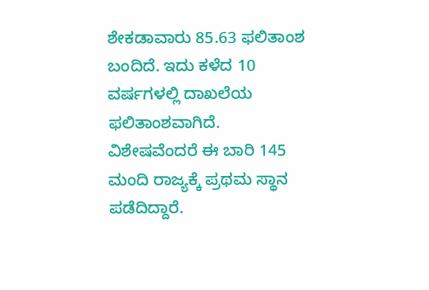ಶೇಕಡಾವಾರು 85.63 ಫಲಿತಾಂಶ ಬಂದಿದೆ. ಇದು ಕಳೆದ 10 ವರ್ಷಗಳಲ್ಲಿ ದಾಖಲೆಯ ಫಲಿತಾಂಶವಾಗಿದೆ. ವಿಶೇಷವೆಂದರೆ ಈ ಬಾರಿ 145 ಮಂದಿ ರಾಜ್ಯಕ್ಕೆ ಪ್ರಥಮ ಸ್ಥಾನ ಪಡೆದಿದ್ದಾರೆ.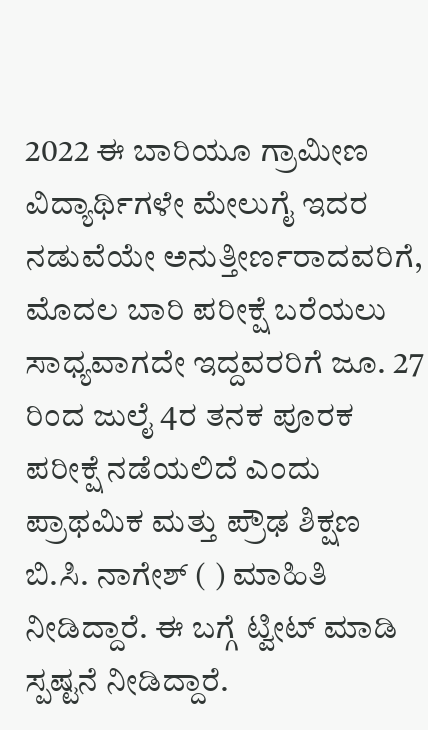2022 ಈ ಬಾರಿಯೂ ಗ್ರಾಮೀಣ ವಿದ್ಯಾರ್ಥಿಗಳೇ ಮೇಲುಗೈ ಇದರ ನಡುವೆಯೇ ಅನುತ್ತೀರ್ಣರಾದವರಿಗೆ, ಮೊದಲ ಬಾರಿ ಪರೀಕ್ಷೆ ಬರೆಯಲು ಸಾಧ್ಯವಾಗದೇ ಇದ್ದವರರಿಗೆ ಜೂ. 27 ರಿಂದ ಜುಲೈ 4ರ ತನಕ ಪೂರಕ ಪರೀಕ್ಷೆ ನಡೆಯಲಿದೆ ಎಂದು ಪ್ರಾಥಮಿಕ ಮತ್ತು ಪ್ರೌಢ ಶಿಕ್ಷಣ ಬಿ.ಸಿ. ನಾಗೇಶ್ ( ) ಮಾಹಿತಿ ನೀಡಿದ್ದಾರೆ. ಈ ಬಗ್ಗೆ ಟ್ವೀಟ್ ಮಾಡಿ ಸ್ಪಷ್ಟನೆ ನೀಡಿದ್ದಾರೆ.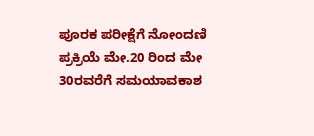ಪೂರಕ ಪರೀಕ್ಷೆಗೆ ನೋಂದಣಿ ಪ್ರಕ್ರಿಯೆ ಮೇ.20 ರಿಂದ ಮೇ 30ರವರೆಗೆ ಸಮಯಾವಕಾಶ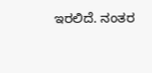ಇರಲಿದೆ. ನಂತರ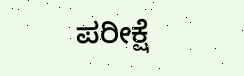ಪರೀಕ್ಷೆ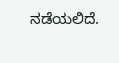ನಡೆಯಲಿದೆ.